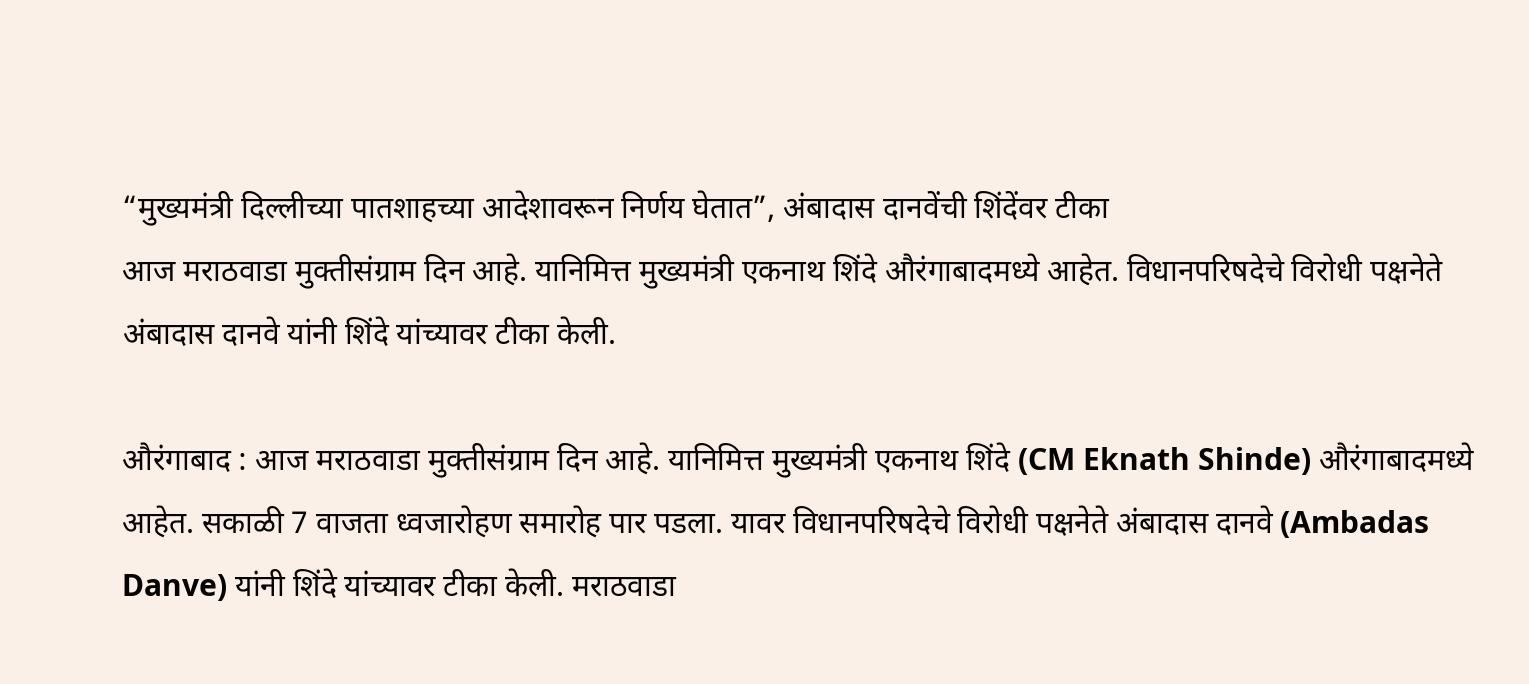“मुख्यमंत्री दिल्लीच्या पातशाहच्या आदेशावरून निर्णय घेतात”, अंबादास दानवेंची शिंदेंवर टीका
आज मराठवाडा मुक्तीसंग्राम दिन आहे. यानिमित्त मुख्यमंत्री एकनाथ शिंदे औरंगाबादमध्ये आहेत. विधानपरिषदेचे विरोधी पक्षनेते अंबादास दानवे यांनी शिंदे यांच्यावर टीका केली.

औरंगाबाद : आज मराठवाडा मुक्तीसंग्राम दिन आहे. यानिमित्त मुख्यमंत्री एकनाथ शिंदे (CM Eknath Shinde) औरंगाबादमध्ये आहेत. सकाळी 7 वाजता ध्वजारोहण समारोह पार पडला. यावर विधानपरिषदेचे विरोधी पक्षनेते अंबादास दानवे (Ambadas Danve) यांनी शिंदे यांच्यावर टीका केली. मराठवाडा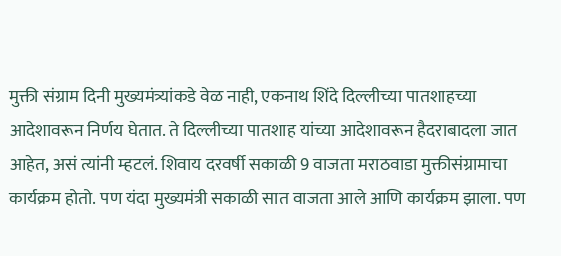मुक्ती संग्राम दिनी मुख्यमंत्र्यांकडे वेळ नाही, एकनाथ शिंदे दिल्लीच्या पातशाहच्या आदेशावरून निर्णय घेतात. ते दिल्लीच्या पातशाह यांच्या आदेशावरून हैदराबादला जात आहेत, असं त्यांनी म्हटलं. शिवाय दरवर्षी सकाळी 9 वाजता मराठवाडा मुक्तीसंग्रामाचा कार्यक्रम होतो. पण यंदा मुख्यमंत्री सकाळी सात वाजता आले आणि कार्यक्रम झाला. पण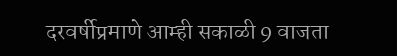दरवर्षीप्रमाणे आम्ही सकाळी 9 वाजता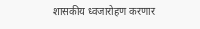शासकीय ध्वजारोहण करणार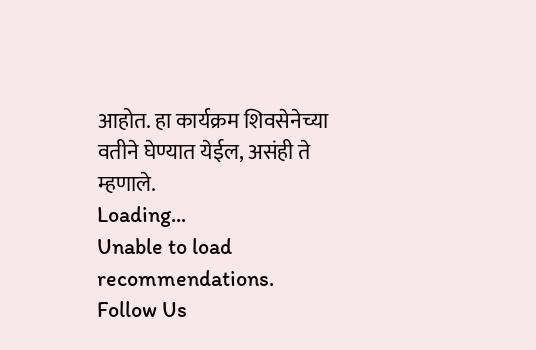आहोत. हा कार्यक्रम शिवसेनेच्या वतीने घेण्यात येईल, असंही ते म्हणाले.
Loading...
Unable to load recommendations.
Follow Us